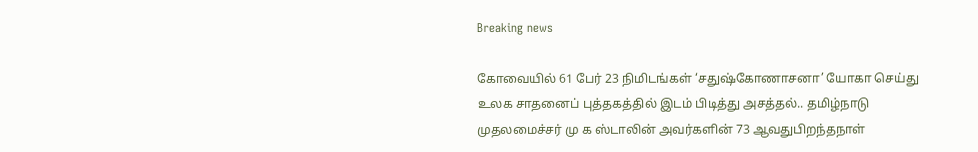Breaking news

கோவையில் 61 பேர் 23 நிமிடங்கள் ‘சதுஷ்கோணாசனா’ யோகா செய்து உலக சாதனைப் புத்தகத்தில் இடம் பிடித்து அசத்தல்.. தமிழ்நாடு முதலமைச்சர் மு க ஸ்டாலின் அவர்களின் 73 ஆவதுபிறந்தநாள்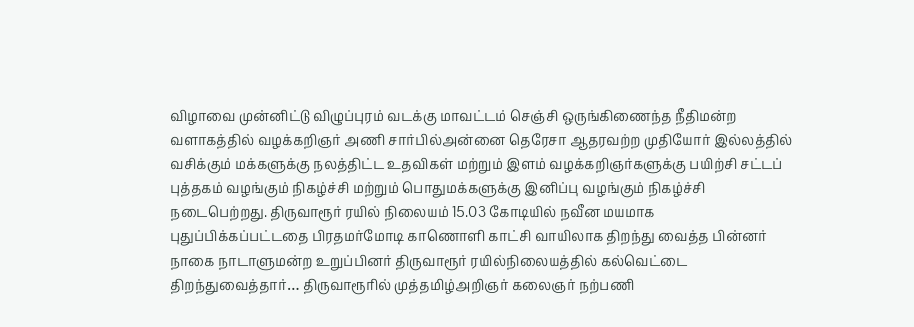விழாவை முன்னிட்டு விழுப்புரம் வடக்கு மாவட்டம் செஞ்சி ஒருங்கிணைந்த நீதிமன்ற வளாகத்தில் வழக்கறிஞர் அணி சார்பில்அன்னை தெரேசா ஆதரவற்ற முதியோர் இல்லத்தில் வசிக்கும் மக்களுக்கு நலத்திட்ட உதவிகள் மற்றும் இளம் வழக்கறிஞர்களுக்கு பயிற்சி சட்டப் புத்தகம் வழங்கும் நிகழ்ச்சி மற்றும் பொதுமக்களுக்கு இனிப்பு வழங்கும் நிகழ்ச்சி நடைபெற்றது. திருவாரூர் ரயில் நிலையம் 15.03 கோடியில் நவீன மயமாக புதுப்பிக்கப்பட்டதை பிரதமர்மோடி காணொளி காட்சி வாயிலாக திறந்து வைத்த பின்னர் நாகை நாடாளுமன்ற உறுப்பினர் திருவாரூர் ரயில்நிலையத்தில் கல்வெட்டை திறந்துவைத்தார்… திருவாரூரில் முத்தமிழ்அறிஞர் கலைஞர் நற்பணி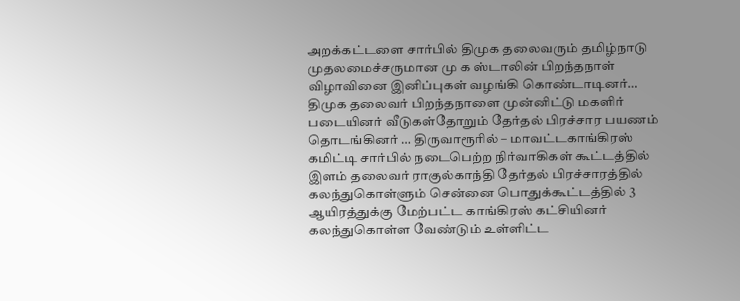அறக்கட்டளை சார்பில் திமுக தலைவரும் தமிழ்நாடு முதலமைச்சருமான மு க ஸ்டாலின் பிறந்தநாள் விழாவினை இனிப்புகள் வழங்கி கொண்டாடினர்… திமுக தலைவர் பிறந்தநாளை முன்னிட்டு மகளிர் படையினர் வீடுகள்தோறும் தேர்தல் பிரச்சார பயணம் தொடங்கினர் … திருவாரூரில் – மாவட்டகாங்கிரஸ் கமிட்டி சார்பில் நடைபெற்ற நிர்வாகிகள் கூட்டத்தில் இளம் தலைவர் ராகுல்காந்தி தேர்தல் பிரச்சாரத்தில் கலந்துகொள்ளும் சென்னை பொதுக்கூட்டத்தில் 3 ஆயிரத்துக்கு மேற்பட்ட காங்கிரஸ் கட்சியினர் கலந்துகொள்ள வேண்டும் உள்ளிட்ட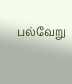பல்வேறு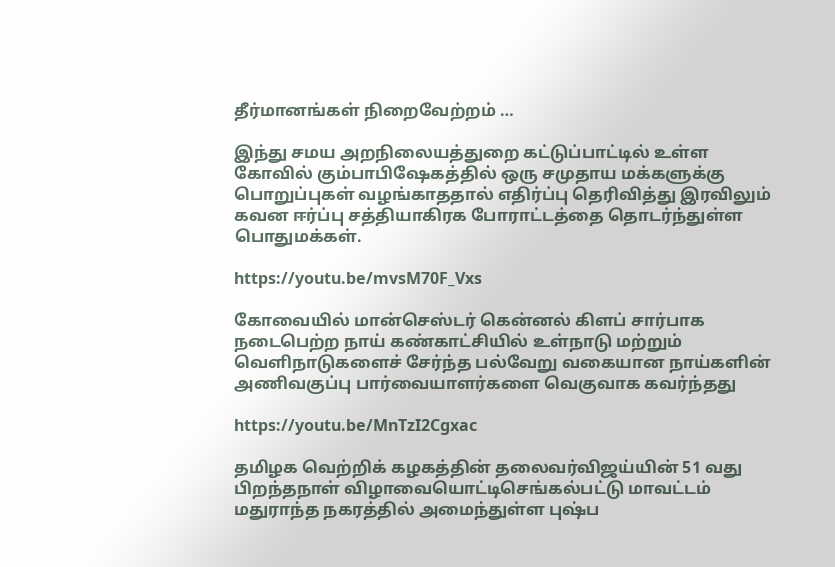தீர்மானங்கள் நிறைவேற்றம் …

இந்து சமய அறநிலையத்துறை கட்டுப்பாட்டில் உள்ள கோவில் கும்பாபிஷேகத்தில் ஒரு சமுதாய மக்களுக்கு பொறுப்புகள் வழங்காததால் எதிர்ப்பு தெரிவித்து இரவிலும் கவன ஈர்ப்பு சத்தியாகிரக போராட்டத்தை தொடர்ந்துள்ள பொதுமக்கள்.

https://youtu.be/mvsM70F_Vxs

கோவையில் மான்செஸ்டர் கென்னல் கிளப் சார்பாக நடைபெற்ற நாய் கண்காட்சியில் உள்நாடு மற்றும் வெளிநாடுகளைச் சேர்ந்த பல்வேறு வகையான நாய்களின் அணிவகுப்பு பார்வையாளர்களை வெகுவாக கவர்ந்தது

https://youtu.be/MnTzI2Cgxac

தமிழக வெற்றிக் கழகத்தின் தலைவர்விஜய்யின் 51 வது பிறந்தநாள் விழாவையொட்டிசெங்கல்பட்டு மாவட்டம் மதுராந்த நகரத்தில் அமைந்துள்ள புஷ்ப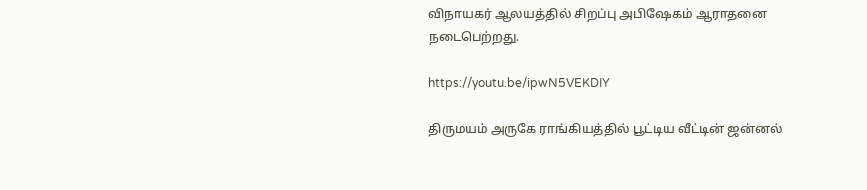விநாயகர் ஆலயத்தில் சிறப்பு அபிஷேகம் ஆராதனை நடைபெற்றது.

https://youtu.be/ipwN5VEKDIY

திருமயம் அருகே ராங்கியத்தில் பூட்டிய வீட்டின் ஜன்னல்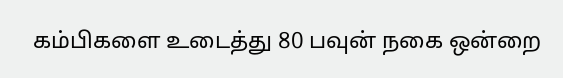கம்பிகளை உடைத்து 80 பவுன் நகை ஒன்றை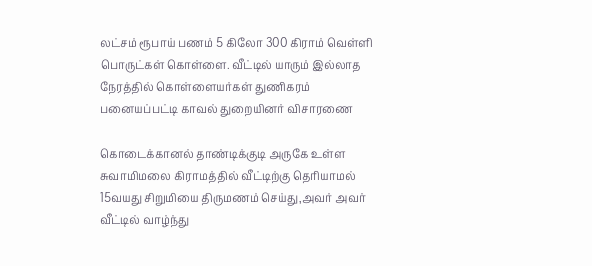லட்சம் ரூபாய் பணம் 5 கிலோ 300 கிராம் வெள்ளி பொருட்கள் கொள்ளை. வீட்டில் யாரும் இல்லாத நேரத்தில் கொள்ளையர்கள் துணிகரம் பனையப்பட்டி காவல் துறையினர் விசாரணை

கொடைக்கானல் தாண்டிக்குடி அருகே உள்ள சுவாமிமலை கிராமத்தில் வீட்டிற்கு தெரியாமல் 15வயது சிறுமியை திருமணம் செய்து,அவர் அவர் வீட்டில் வாழ்ந்து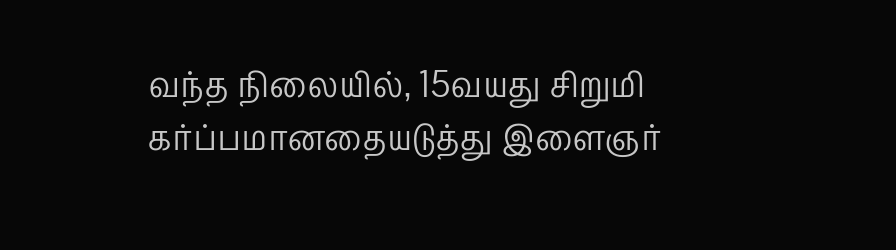வந்த நிலையில், 15வயது சிறுமி கர்ப்பமானதையடுத்து இளைஞர்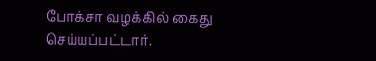போக்சா வழக்கில் கைது செய்யப்பட்டார்.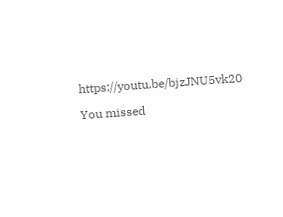https://youtu.be/bjzJNU5vk20

You missed